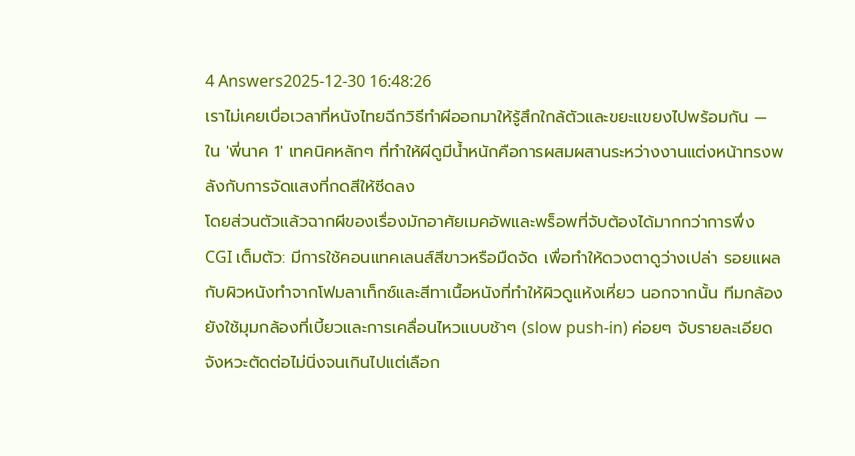4 Answers2025-12-30 16:48:26
เราไม่เคยเบื่อเวลาที่หนังไทยฉีกวิธีทำผีออกมาให้รู้สึกใกล้ตัวและขยะแขยงไปพร้อมกัน — ใน 'พี่นาค 1' เทคนิคหลักๆ ที่ทำให้ผีดูมีน้ำหนักคือการผสมผสานระหว่างงานแต่งหน้าทรงพลังกับการจัดแสงที่กดสีให้ซีดลง
โดยส่วนตัวแล้วฉากผีของเรื่องมักอาศัยเมคอัพและพร็อพที่จับต้องได้มากกว่าการพึ่ง CGI เต็มตัว: มีการใช้คอนแทคเลนส์สีขาวหรือมืดจัด เพื่อทำให้ดวงตาดูว่างเปล่า รอยแผลกับผิวหนังทำจากโฟมลาเท็กซ์และสีทาเนื้อหนังที่ทำให้ผิวดูแห้งเหี่ยว นอกจากนั้น ทีมกล้องยังใช้มุมกล้องที่เบี้ยวและการเคลื่อนไหวแบบช้าๆ (slow push-in) ค่อยๆ จับรายละเอียด จังหวะตัดต่อไม่นิ่งจนเกินไปแต่เลือก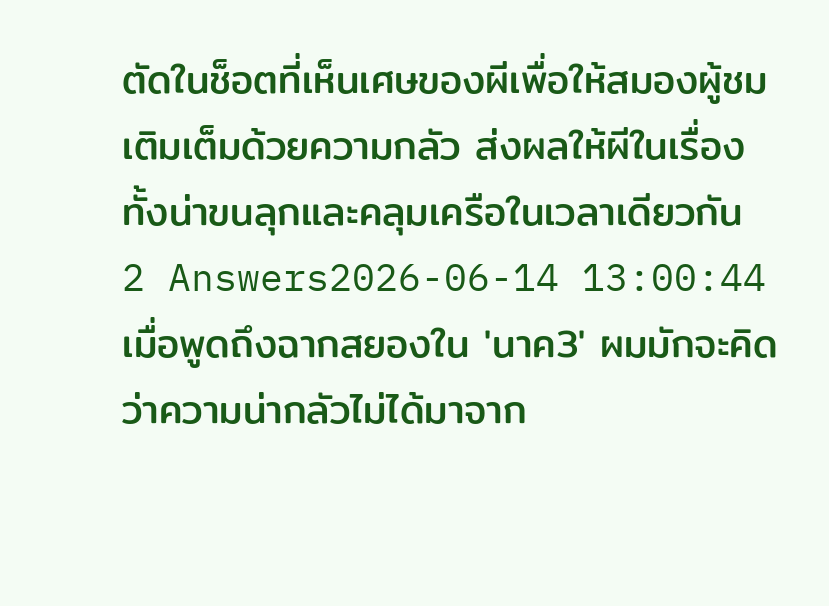ตัดในช็อตที่เห็นเศษของผีเพื่อให้สมองผู้ชมเติมเต็มด้วยความกลัว ส่งผลให้ผีในเรื่องทั้งน่าขนลุกและคลุมเครือในเวลาเดียวกัน
2 Answers2026-06-14 13:00:44
เมื่อพูดถึงฉากสยองใน 'นาค3' ผมมักจะคิดว่าความน่ากลัวไม่ได้มาจาก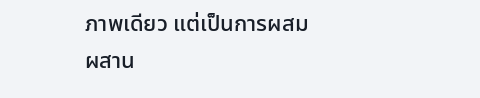ภาพเดียว แต่เป็นการผสมผสาน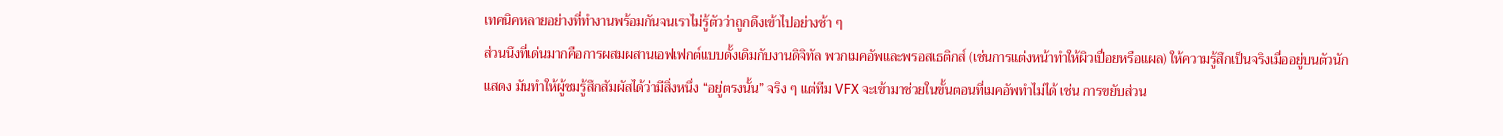เทคนิคหลายอย่างที่ทำงานพร้อมกันจนเราไม่รู้ตัวว่าถูกดึงเข้าไปอย่างช้า ๆ
ส่วนนึงที่เด่นมากคือการผสมผสานเอฟเฟกต์แบบดั้งเดิมกับงานดิจิทัล พวกเมคอัพและพรอสเธติกส์ (เช่นการแต่งหน้าทำให้ผิวเปื่อยหรือแผล) ให้ความรู้สึกเป็นจริงเมื่ออยู่บนตัวนักแสดง มันทำให้ผู้ชมรู้สึกสัมผัสได้ว่ามีสิ่งหนึ่ง “อยู่ตรงนั้น” จริง ๆ แต่ทีม VFX จะเข้ามาช่วยในขั้นตอนที่เมคอัพทำไม่ได้ เช่น การขยับส่วน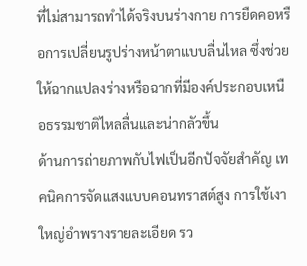ที่ไม่สามารถทำได้จริงบนร่างกาย การยืดคอหรือการเปลี่ยนรูปร่างหน้าตาแบบลื่นไหล ซึ่งช่วยให้ฉากแปลงร่างหรือฉากที่มีองค์ประกอบเหนือธรรมชาติไหลลื่นและน่ากลัวขึ้น
ด้านการถ่ายภาพกับไฟเป็นอีกปัจจัยสำคัญ เทคนิคการจัดแสงแบบคอนทราสต์สูง การใช้เงาใหญ่อำพรางรายละเอียด รว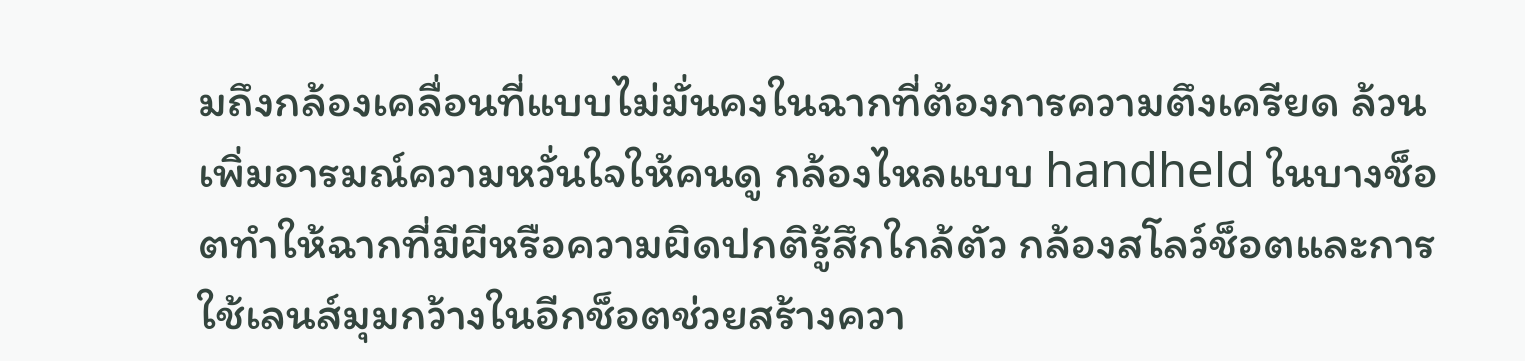มถึงกล้องเคลื่อนที่แบบไม่มั่นคงในฉากที่ต้องการความตึงเครียด ล้วนเพิ่มอารมณ์ความหวั่นใจให้คนดู กล้องไหลแบบ handheld ในบางช็อตทำให้ฉากที่มีผีหรือความผิดปกติรู้สึกใกล้ตัว กล้องสโลว์ช็อตและการใช้เลนส์มุมกว้างในอีกช็อตช่วยสร้างควา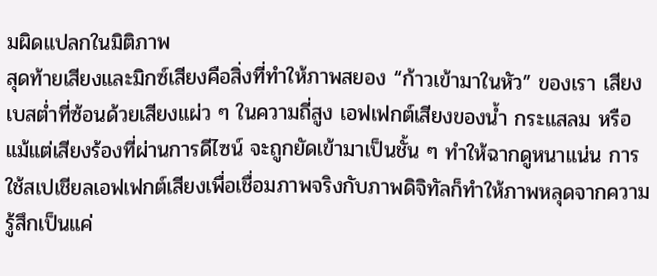มผิดแปลกในมิติภาพ
สุดท้ายเสียงและมิกซ์เสียงคือสิ่งที่ทำให้ภาพสยอง “ก้าวเข้ามาในหัว” ของเรา เสียงเบสต่ำที่ซ้อนด้วยเสียงแผ่ว ๆ ในความถี่สูง เอฟเฟกต์เสียงของน้ำ กระแสลม หรือแม้แต่เสียงร้องที่ผ่านการดีไซน์ จะถูกยัดเข้ามาเป็นชั้น ๆ ทำให้ฉากดูหนาแน่น การใช้สเปเชียลเอฟเฟกต์เสียงเพื่อเชื่อมภาพจริงกับภาพดิจิทัลก็ทำให้ภาพหลุดจากความรู้สึกเป็นแค่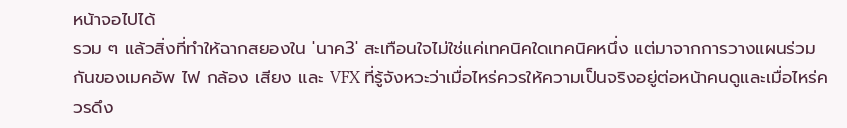หน้าจอไปได้
รวม ๆ แล้วสิ่งที่ทำให้ฉากสยองใน 'นาค3' สะเทือนใจไม่ใช่แค่เทคนิคใดเทคนิคหนึ่ง แต่มาจากการวางแผนร่วมกันของเมคอัพ ไฟ กล้อง เสียง และ VFX ที่รู้จังหวะว่าเมื่อไหร่ควรให้ความเป็นจริงอยู่ต่อหน้าคนดูและเมื่อไหร่ควรดึง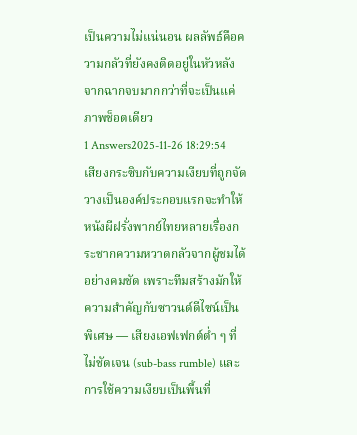เป็นความไม่แน่นอน ผลลัพธ์คือความกลัวที่ยังคงติดอยู่ในหัวหลังจากฉากจบมากกว่าที่จะเป็นแค่ภาพช็อตเดียว
1 Answers2025-11-26 18:29:54
เสียงกระซิบกับความเงียบที่ถูกจัดวางเป็นองค์ประกอบแรกจะทำให้หนังผีฝรั่งพากย์ไทยหลายเรื่องกระชากความหวาดกลัวจากผู้ชมได้อย่างคมชัด เพราะทีมสร้างมักให้ความสำคัญกับซาวนด์ดีไซน์เป็นพิเศษ — เสียงเอฟเฟกต์ต่ำ ๆ ที่ไม่ชัดเจน (sub-bass rumble) และการใช้ความเงียบเป็นพื้นที่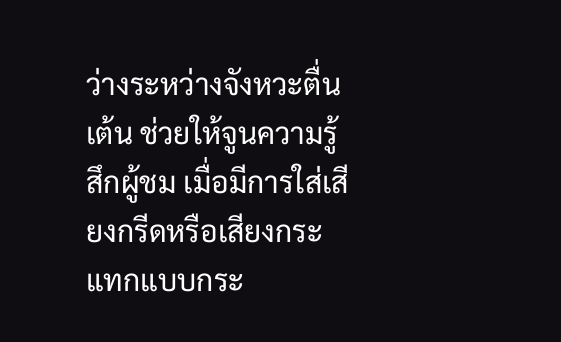ว่างระหว่างจังหวะตื่นเต้น ช่วยให้จูนความรู้สึกผู้ชม เมื่อมีการใส่เสียงกรีดหรือเสียงกระแทกแบบกระ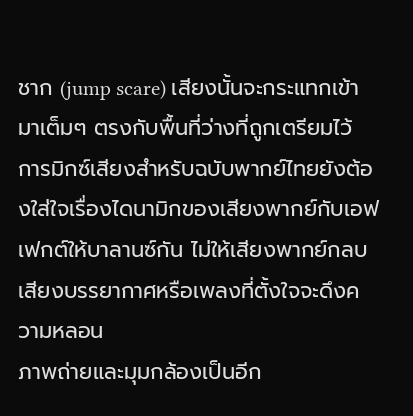ชาก (jump scare) เสียงนั้นจะกระแทกเข้ามาเต็มๆ ตรงกับพื้นที่ว่างที่ถูกเตรียมไว้ การมิกซ์เสียงสำหรับฉบับพากย์ไทยยังต้องใส่ใจเรื่องไดนามิกของเสียงพากย์กับเอฟเฟกต์ให้บาลานซ์กัน ไม่ให้เสียงพากย์กลบเสียงบรรยากาศหรือเพลงที่ตั้งใจจะดึงความหลอน
ภาพถ่ายและมุมกล้องเป็นอีก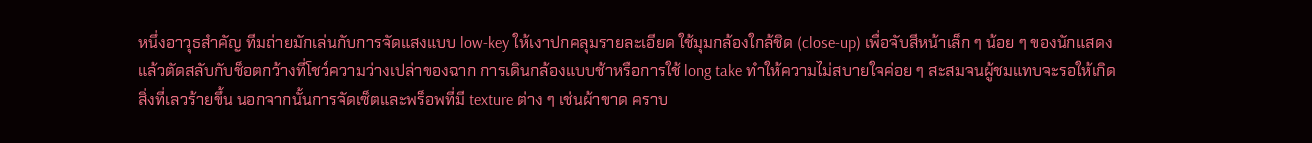หนึ่งอาวุธสำคัญ ทีมถ่ายมักเล่นกับการจัดแสงแบบ low-key ให้เงาปกคลุมรายละเอียด ใช้มุมกล้องใกล้ชิด (close-up) เพื่อจับสีหน้าเล็ก ๆ น้อย ๆ ของนักแสดง แล้วตัดสลับกับช็อตกว้างที่โชว์ความว่างเปล่าของฉาก การเดินกล้องแบบช้าหรือการใช้ long take ทำให้ความไม่สบายใจค่อย ๆ สะสมจนผู้ชมแทบจะรอให้เกิดสิ่งที่เลวร้ายขึ้น นอกจากนั้นการจัดเซ็ตและพร็อพที่มี texture ต่าง ๆ เช่นผ้าขาด คราบ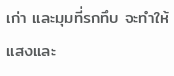เก่า และมุมที่รกทึบ จะทำให้แสงและ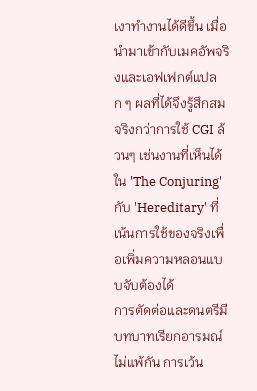เงาทำงานได้ดีขึ้น เมื่อนำมาเข้ากับเมคอัพจริงและเอฟเฟกต์แปลก ๆ ผลที่ได้จึงรู้สึกสมจริงกว่าการใช้ CGI ล้วนๆ เช่นงานที่เห็นได้ใน 'The Conjuring' กับ 'Hereditary' ที่เน้นการใช้ของจริงเพื่อเพิ่มความหลอนแบบจับต้องได้
การตัดต่อและดนตรีมีบทบาทเรียกอารมณ์ไม่แพ้กัน การเว้น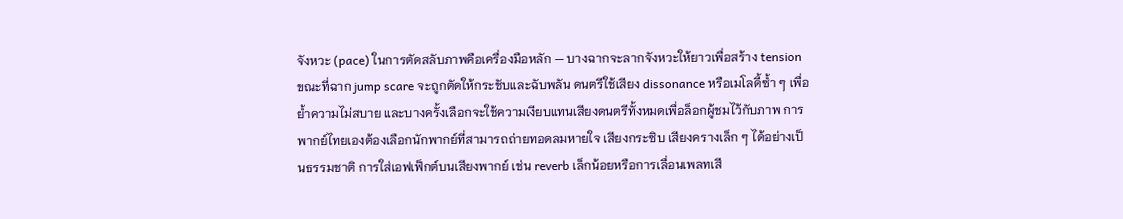จังหวะ (pace) ในการตัดสลับภาพคือเครื่องมือหลัก — บางฉากจะลากจังหวะให้ยาวเพื่อสร้าง tension ขณะที่ฉาก jump scare จะถูกตัดให้กระชับและฉับพลัน ดนตรีใช้เสียง dissonance หรือเมโลดี้ซ้ำ ๆ เพื่อย้ำความไม่สบาย และบางครั้งเลือกจะใช้ความเงียบแทนเสียงดนตรีทั้งหมดเพื่อล็อกผู้ชมไว้กับภาพ การพากย์ไทยเองต้องเลือกนักพากย์ที่สามารถถ่ายทอดลมหายใจ เสียงกระซิบ เสียงครางเล็ก ๆ ได้อย่างเป็นธรรมชาติ การใส่เอฟเฟ็กต์บนเสียงพากย์ เช่น reverb เล็กน้อยหรือการเลื่อนเพลทเสี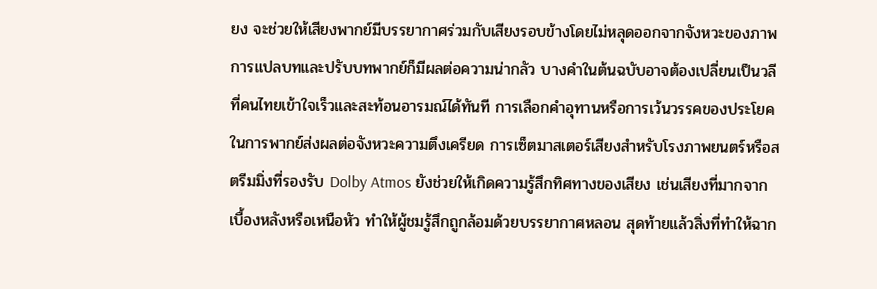ยง จะช่วยให้เสียงพากย์มีบรรยากาศร่วมกับเสียงรอบข้างโดยไม่หลุดออกจากจังหวะของภาพ
การแปลบทและปรับบทพากย์ก็มีผลต่อความน่ากลัว บางคำในต้นฉบับอาจต้องเปลี่ยนเป็นวลีที่คนไทยเข้าใจเร็วและสะท้อนอารมณ์ได้ทันที การเลือกคำอุทานหรือการเว้นวรรคของประโยคในการพากย์ส่งผลต่อจังหวะความตึงเครียด การเซ็ตมาสเตอร์เสียงสำหรับโรงภาพยนตร์หรือสตรีมมิ่งที่รองรับ Dolby Atmos ยังช่วยให้เกิดความรู้สึกทิศทางของเสียง เช่นเสียงที่มากจากเบื้องหลังหรือเหนือหัว ทำให้ผู้ชมรู้สึกถูกล้อมด้วยบรรยากาศหลอน สุดท้ายแล้วสิ่งที่ทำให้ฉาก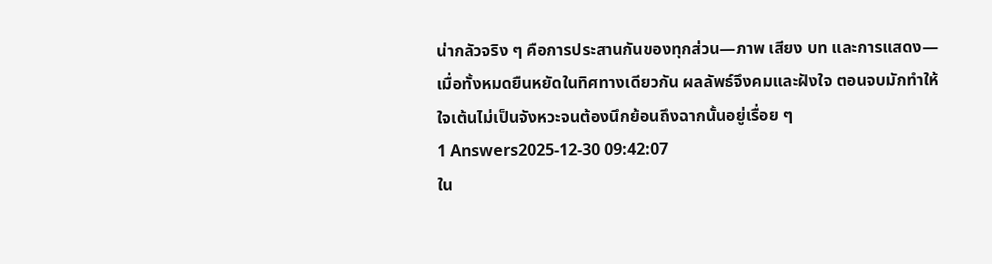น่ากลัวจริง ๆ คือการประสานกันของทุกส่วน—ภาพ เสียง บท และการแสดง—เมื่อทั้งหมดยืนหยัดในทิศทางเดียวกัน ผลลัพธ์จึงคมและฝังใจ ตอนจบมักทำให้ใจเต้นไม่เป็นจังหวะจนต้องนึกย้อนถึงฉากนั้นอยู่เรื่อย ๆ
1 Answers2025-12-30 09:42:07
ใน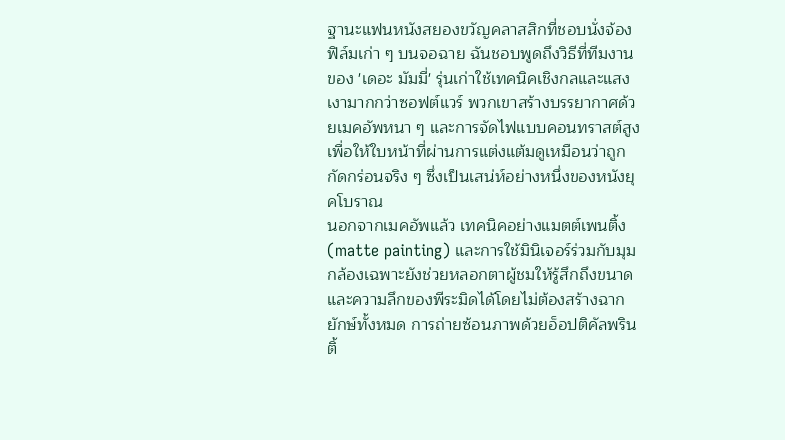ฐานะแฟนหนังสยองขวัญคลาสสิกที่ชอบนั่งจ้องฟิล์มเก่า ๆ บนจอฉาย ฉันชอบพูดถึงวิธีที่ทีมงานของ 'เดอะ มัมมี่' รุ่นเก่าใช้เทคนิคเชิงกลและแสงเงามากกว่าซอฟต์แวร์ พวกเขาสร้างบรรยากาศด้วยเมคอัพหนา ๆ และการจัดไฟแบบคอนทราสต์สูง เพื่อให้ใบหน้าที่ผ่านการแต่งแต้มดูเหมือนว่าถูกกัดกร่อนจริง ๆ ซึ่งเป็นเสน่ห์อย่างหนึ่งของหนังยุคโบราณ
นอกจากเมคอัพแล้ว เทคนิคอย่างแมตต์เพนติ้ง (matte painting) และการใช้มินิเจอร์ร่วมกับมุมกล้องเฉพาะยังช่วยหลอกตาผู้ชมให้รู้สึกถึงขนาดและความลึกของพีระมิดได้โดยไม่ต้องสร้างฉากยักษ์ทั้งหมด การถ่ายซ้อนภาพด้วยอ็อปติคัลพรินติ้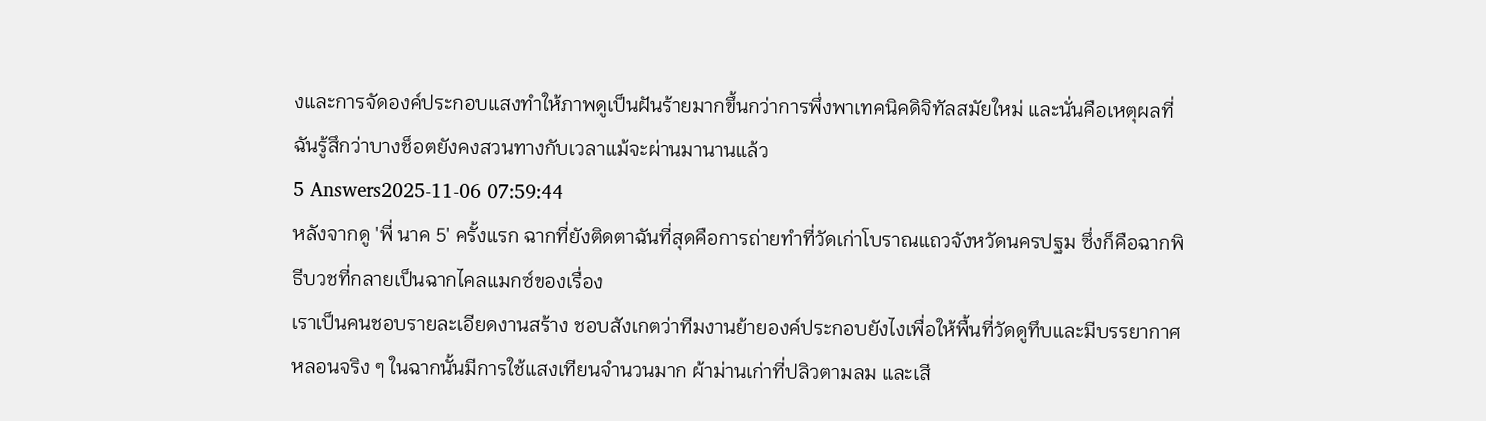งและการจัดองค์ประกอบแสงทำให้ภาพดูเป็นฝันร้ายมากขึ้นกว่าการพึ่งพาเทคนิคดิจิทัลสมัยใหม่ และนั่นคือเหตุผลที่ฉันรู้สึกว่าบางช็อตยังคงสวนทางกับเวลาแม้จะผ่านมานานแล้ว
5 Answers2025-11-06 07:59:44
หลังจากดู 'พี่ นาค 5' ครั้งแรก ฉากที่ยังติดตาฉันที่สุดคือการถ่ายทำที่วัดเก่าโบราณแถวจังหวัดนครปฐม ซึ่งก็คือฉากพิธีบวชที่กลายเป็นฉากไคลแมกซ์ของเรื่อง
เราเป็นคนชอบรายละเอียดงานสร้าง ชอบสังเกตว่าทีมงานย้ายองค์ประกอบยังไงเพื่อให้พื้นที่วัดดูทึบและมีบรรยากาศหลอนจริง ๆ ในฉากนั้นมีการใช้แสงเทียนจำนวนมาก ผ้าม่านเก่าที่ปลิวตามลม และเสี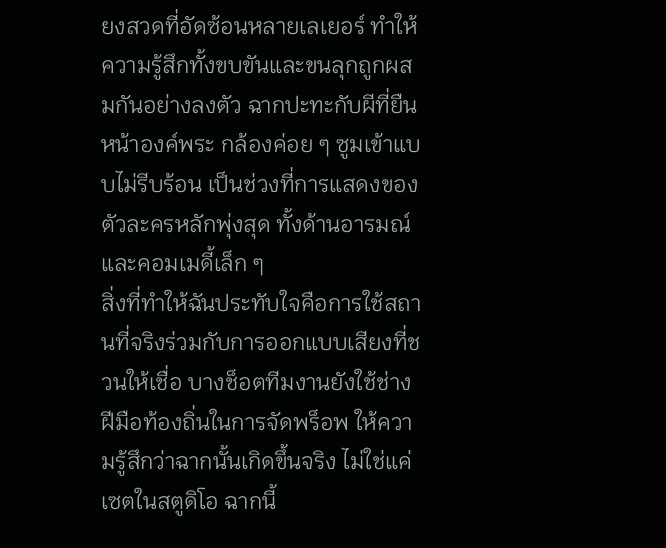ยงสวดที่อัดซ้อนหลายเลเยอร์ ทำให้ความรู้สึกทั้งขบขันและขนลุกถูกผสมกันอย่างลงตัว ฉากปะทะกับผีที่ยืนหน้าองค์พระ กล้องค่อย ๆ ซูมเข้าแบบไม่รีบร้อน เป็นช่วงที่การแสดงของตัวละครหลักพุ่งสุด ทั้งด้านอารมณ์และคอมเมดี้เล็ก ๆ
สิ่งที่ทำให้ฉันประทับใจคือการใช้สถานที่จริงร่วมกับการออกแบบเสียงที่ชวนให้เชื่อ บางช็อตทีมงานยังใช้ช่างฝีมือท้องถิ่นในการจัดพร็อพ ให้ความรู้สึกว่าฉากนั้นเกิดขึ้นจริง ไม่ใช่แค่เซตในสตูดิโอ ฉากนี้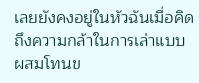เลยยังคงอยู่ในหัวฉันเมื่อคิดถึงความกล้าในการเล่าแบบผสมโทนข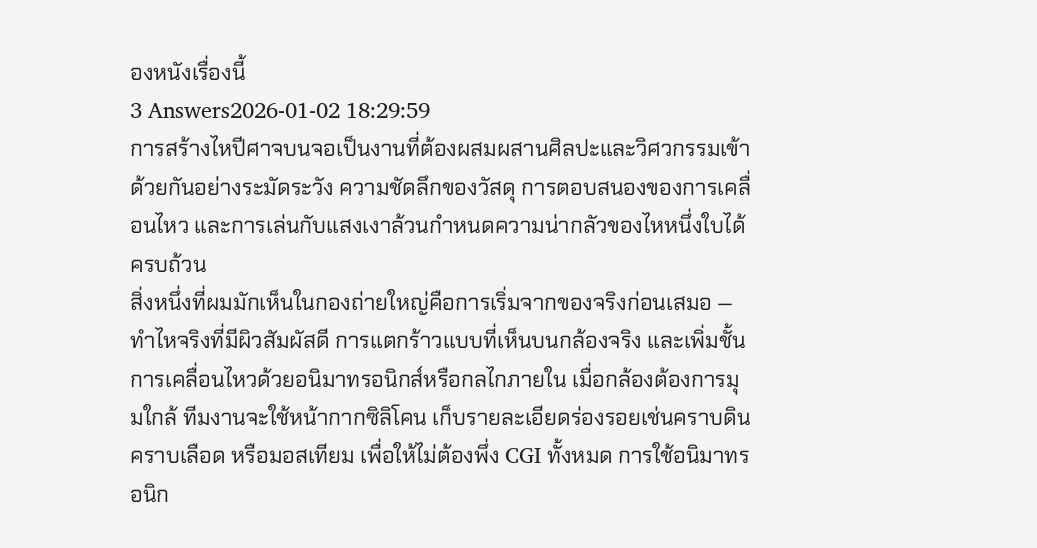องหนังเรื่องนี้
3 Answers2026-01-02 18:29:59
การสร้างไหปีศาจบนจอเป็นงานที่ต้องผสมผสานศิลปะและวิศวกรรมเข้าด้วยกันอย่างระมัดระวัง ความชัดลึกของวัสดุ การตอบสนองของการเคลื่อนไหว และการเล่นกับแสงเงาล้วนกำหนดความน่ากลัวของไหหนึ่งใบได้ครบถ้วน
สิ่งหนึ่งที่ผมมักเห็นในกองถ่ายใหญ่คือการเริ่มจากของจริงก่อนเสมอ — ทำไหจริงที่มีผิวสัมผัสดี การแตกร้าวแบบที่เห็นบนกล้องจริง และเพิ่มชั้นการเคลื่อนไหวด้วยอนิมาทรอนิกส์หรือกลไกภายใน เมื่อกล้องต้องการมุมใกล้ ทีมงานจะใช้หน้ากากซิลิโคน เก็บรายละเอียดร่องรอยเช่นคราบดิน คราบเลือด หรือมอสเทียม เพื่อให้ไม่ต้องพึ่ง CGI ทั้งหมด การใช้อนิมาทรอนิก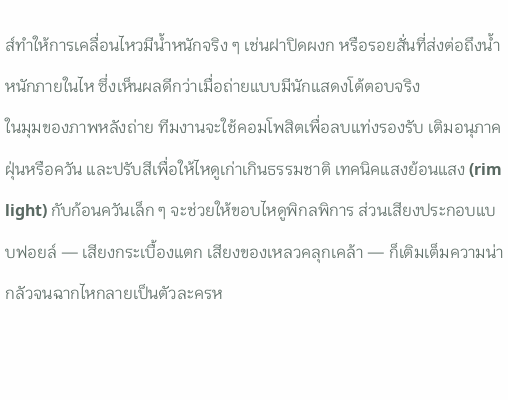ส์ทำให้การเคลื่อนไหวมีน้ำหนักจริง ๆ เช่นฝาปิดผงก หรือรอยสั่นที่ส่งต่อถึงน้ำหนักภายในไห ซึ่งเห็นผลดีกว่าเมื่อถ่ายแบบมีนักแสดงโต้ตอบจริง
ในมุมของภาพหลังถ่าย ทีมงานจะใช้คอมโพสิตเพื่อลบแท่งรองรับ เติมอนุภาคฝุ่นหรือควัน และปรับสีเพื่อให้ไหดูเก่าเกินธรรมชาติ เทคนิคแสงย้อนแสง (rim light) กับก้อนควันเล็ก ๆ จะช่วยให้ขอบไหดูพิกลพิการ ส่วนเสียงประกอบแบบฟอยล์ — เสียงกระเบื้องแตก เสียงของเหลวคลุกเคล้า — ก็เติมเต็มความน่ากลัวจนฉากไหกลายเป็นตัวละครห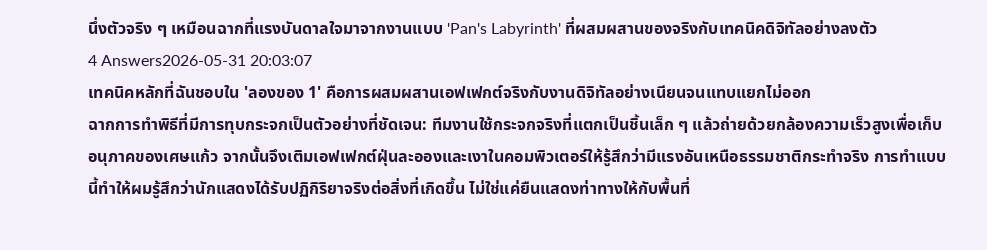นึ่งตัวจริง ๆ เหมือนฉากที่แรงบันดาลใจมาจากงานแบบ 'Pan's Labyrinth' ที่ผสมผสานของจริงกับเทคนิคดิจิทัลอย่างลงตัว
4 Answers2026-05-31 20:03:07
เทคนิคหลักที่ฉันชอบใน 'ลองของ 1' คือการผสมผสานเอฟเฟกต์จริงกับงานดิจิทัลอย่างเนียนจนแทบแยกไม่ออก
ฉากการทำพิธีที่มีการทุบกระจกเป็นตัวอย่างที่ชัดเจน: ทีมงานใช้กระจกจริงที่แตกเป็นชิ้นเล็ก ๆ แล้วถ่ายด้วยกล้องความเร็วสูงเพื่อเก็บอนุภาคของเศษแก้ว จากนั้นจึงเติมเอฟเฟกต์ฝุ่นละอองและเงาในคอมพิวเตอร์ให้รู้สึกว่ามีแรงอันเหนือธรรมชาติกระทำจริง การทำแบบนี้ทำให้ผมรู้สึกว่านักแสดงได้รับปฏิกิริยาจริงต่อสิ่งที่เกิดขึ้น ไม่ใช่แค่ยืนแสดงท่าทางให้กับพื้นที่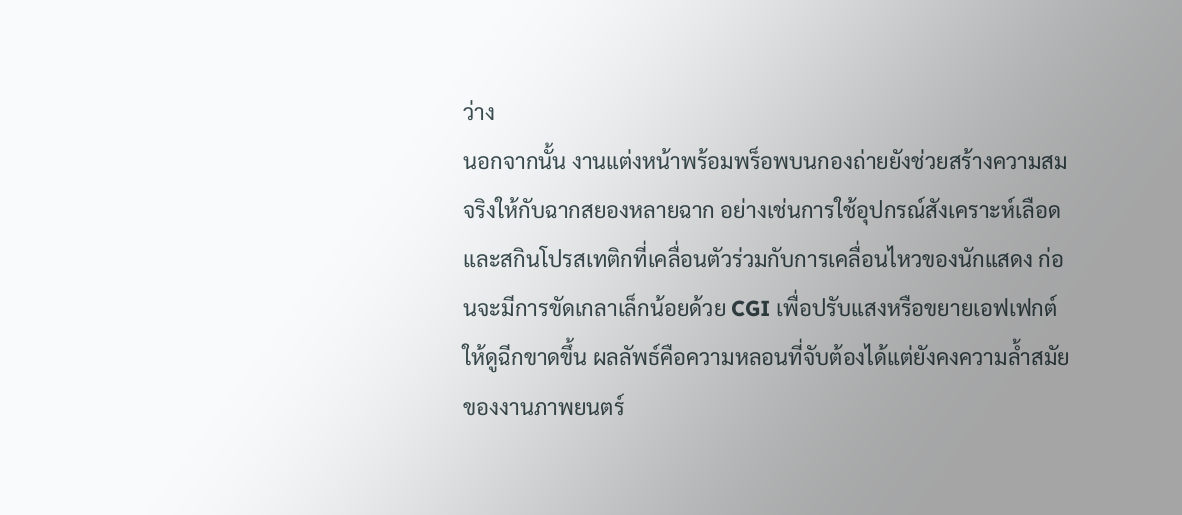ว่าง
นอกจากนั้น งานแต่งหน้าพร้อมพร็อพบนกองถ่ายยังช่วยสร้างความสมจริงให้กับฉากสยองหลายฉาก อย่างเช่นการใช้อุปกรณ์สังเคราะห์เลือดและสกินโปรสเทติกที่เคลื่อนตัวร่วมกับการเคลื่อนไหวของนักแสดง ก่อนจะมีการขัดเกลาเล็กน้อยด้วย CGI เพื่อปรับแสงหรือขยายเอฟเฟกต์ให้ดูฉีกขาดขึ้น ผลลัพธ์คือความหลอนที่จับต้องได้แต่ยังคงความล้ำสมัยของงานภาพยนตร์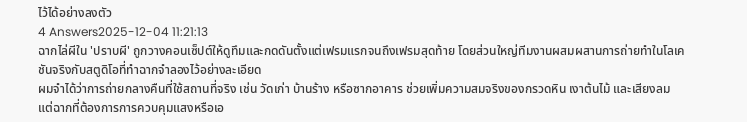ไว้ได้อย่างลงตัว
4 Answers2025-12-04 11:21:13
ฉากไล่ผีใน 'ปราบผี' ถูกวางคอนเซ็ปต์ให้ดูทึมและกดดันตั้งแต่เฟรมแรกจนถึงเฟรมสุดท้าย โดยส่วนใหญ่ทีมงานผสมผสานการถ่ายทำในโลเคชันจริงกับสตูดิโอที่ทำฉากจำลองไว้อย่างละเอียด
ผมจำได้ว่าการถ่ายกลางคืนที่ใช้สถานที่จริง เช่น วัดเก่า บ้านร้าง หรือซากอาคาร ช่วยเพิ่มความสมจริงของกรวดหิน เงาต้นไม้ และเสียงลม แต่ฉากที่ต้องการการควบคุมแสงหรือเอ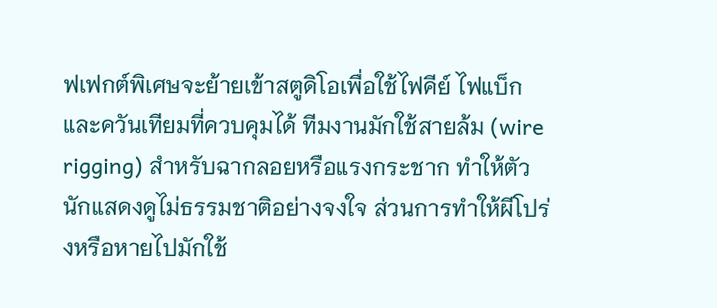ฟเฟกต์พิเศษจะย้ายเข้าสตูดิโอเพื่อใช้ไฟคีย์ ไฟแบ็ก และควันเทียมที่ควบคุมได้ ทีมงานมักใช้สายล้ม (wire rigging) สำหรับฉากลอยหรือแรงกระชาก ทำให้ตัวนักแสดงดูไม่ธรรมชาติอย่างจงใจ ส่วนการทำให้ผีโปร่งหรือหายไปมักใช้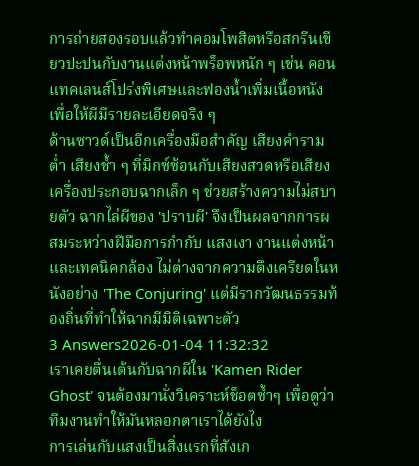การถ่ายสองรอบแล้วทำคอมโพสิตหรือสกรีนเขียวปะปนกับงานแต่งหน้าพร็อพหนัก ๆ เช่น คอนแทคเลนส์โปร่งพิเศษและฟองน้ำเพิ่มเนื้อหนัง เพื่อให้ผีมีรายละเอียดจริง ๆ
ด้านซาวด์เป็นอีกเครื่องมือสำคัญ เสียงคำรามต่ำ เสียงช้ำ ๆ ที่มิกซ์ซ้อนกับเสียงสวดหรือเสียงเครื่องประกอบฉากเล็ก ๆ ช่วยสร้างความไม่สบายตัว ฉากไล่ผีของ 'ปราบผี' จึงเป็นผลจากการผสมระหว่างฝีมือการกำกับ แสงเงา งานแต่งหน้า และเทคนิคกล้อง ไม่ต่างจากความตึงเครียดในหนังอย่าง 'The Conjuring' แต่มีรากวัฒนธรรมท้องถิ่นที่ทำให้ฉากมีมิติเฉพาะตัว
3 Answers2026-01-04 11:32:32
เราเคยตื่นเต้นกับฉากผีใน 'Kamen Rider Ghost' จนต้องมานั่งวิเคราะห์ช็อตซ้ำๆ เพื่อดูว่าทีมงานทำให้มันหลอกตาเราได้ยังไง
การเล่นกับแสงเป็นสิ่งแรกที่สังเก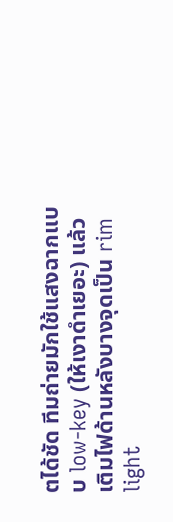ตได้ชัด ทีมถ่ายมักใช้แสงฉากแบบ low-key (ให้เงาดำเยอะ) แล้วเติมไฟด้านหลังบางจุดเป็น rim light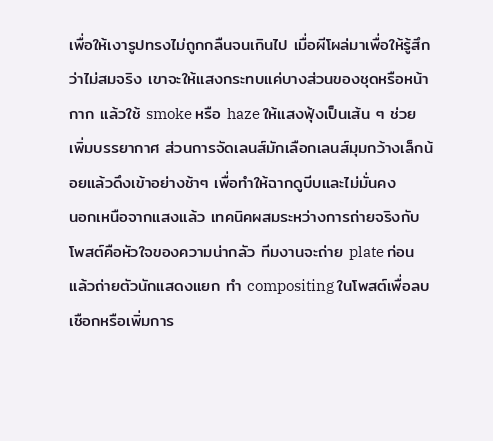เพื่อให้เงารูปทรงไม่ถูกกลืนจนเกินไป เมื่อผีโผล่มาเพื่อให้รู้สึกว่าไม่สมจริง เขาจะให้แสงกระทบแค่บางส่วนของชุดหรือหน้ากาก แล้วใช้ smoke หรือ haze ให้แสงฟุ้งเป็นเส้น ๆ ช่วยเพิ่มบรรยากาศ ส่วนการจัดเลนส์มักเลือกเลนส์มุมกว้างเล็กน้อยแล้วดึงเข้าอย่างช้าๆ เพื่อทำให้ฉากดูบีบและไม่มั่นคง
นอกเหนือจากแสงแล้ว เทคนิคผสมระหว่างการถ่ายจริงกับโพสต์คือหัวใจของความน่ากลัว ทีมงานจะถ่าย plate ก่อนแล้วถ่ายตัวนักแสดงแยก ทำ compositing ในโพสต์เพื่อลบเชือกหรือเพิ่มการ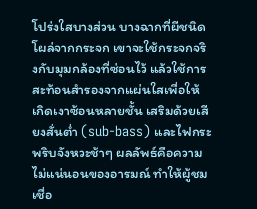โปร่งใสบางส่วน บางฉากที่ผีชนิดโผล่จากกระจก เขาจะใช้กระจกจริงกับมุมกล้องที่ซ่อนไว้ แล้วใช้การสะท้อนสำรองจากแผ่นใสเพื่อให้เกิดเงาซ้อนหลายชั้น เสริมด้วยเสียงสั่นต่ำ (sub-bass) และไฟกระพริบจังหวะช้าๆ ผลลัพธ์คือความไม่แน่นอนของอารมณ์ ทำให้ผู้ชมเชื่อ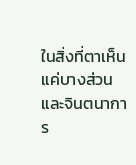ในสิ่งที่ตาเห็นแค่บางส่วน และจินตนาการ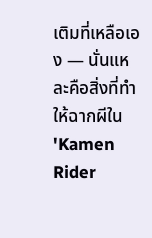เติมที่เหลือเอง — นั่นแหละคือสิ่งที่ทำให้ฉากผีใน 'Kamen Rider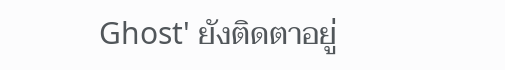Ghost' ยังติดตาอยู่